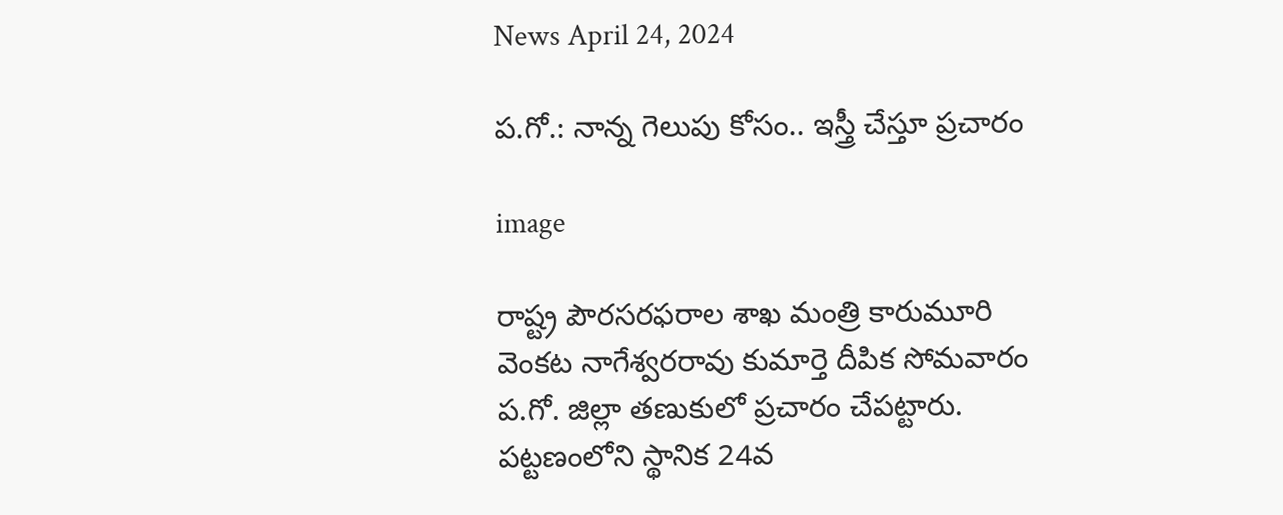News April 24, 2024

ప.గో.: నాన్న గెలుపు కోసం.. ఇస్త్రీ చేస్తూ ప్రచారం

image

రాష్ట్ర పౌరసరఫరాల శాఖ మంత్రి కారుమూరి వెంకట నాగేశ్వరరావు కుమార్తె దీపిక సోమవారం ప.గో. జిల్లా తణుకులో ప్రచారం చేపట్టారు. పట్టణంలోని స్థానిక 24వ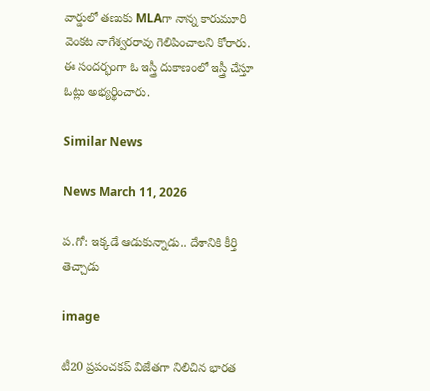వార్డులో తణుకు MLAగా నాన్న కారుమూరి వెంకట నాగేశ్వరరావు గెలిపించాలని కోరారు. ఈ సందర్భంగా ఓ ఇస్త్రీ దుకాణంలో ఇస్త్రీ చేస్తూ ఓట్లు అభ్యర్థించారు.

Similar News

News March 11, 2026

ప.గో: ఇక్కడే ఆడుకున్నాడు.. దేశానికి కీర్తి తెచ్చాడు

image

టీ20 ప్రపంచకప్ విజేతగా నిలిచిన భారత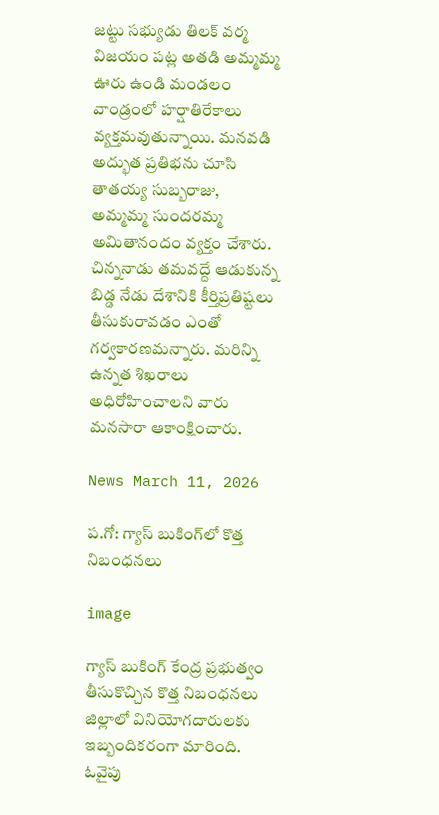జట్టు సభ్యుడు తిలక్ వర్మ విజయం పట్ల అతడి అమ్మమ్మ ఊరు ఉండి మండలం వాండ్రంలో హర్షాతిరేకాలు వ్యక్తమవుతున్నాయి. మనవడి అద్భుత ప్రతిభను చూసి తాతయ్య సుబ్బరాజు, అమ్మమ్మ సుందరమ్మ అమితానందం వ్యక్తం చేశారు. చిన్ననాడు తమవద్దే ఆడుకున్న బిడ్డ నేడు దేశానికి కీర్తిప్రతిష్టలు తీసుకురావడం ఎంతో గర్వకారణమన్నారు. మరిన్ని ఉన్నత శిఖరాలు అధిరోహించాలని వారు మనసారా ఆకాంక్షించారు.

News March 11, 2026

ప.గో: గ్యాస్ బుకింగ్‌లో కొత్త నిబంధనలు

image

గ్యాస్ బుకింగ్ కేంద్ర ప్రభుత్వం తీసుకొచ్చిన కొత్త నిబంధనలు జిల్లాలో వినియోగదారులకు ఇబ్బందికరంగా మారింది. ఓవైపు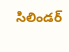సిలిండర్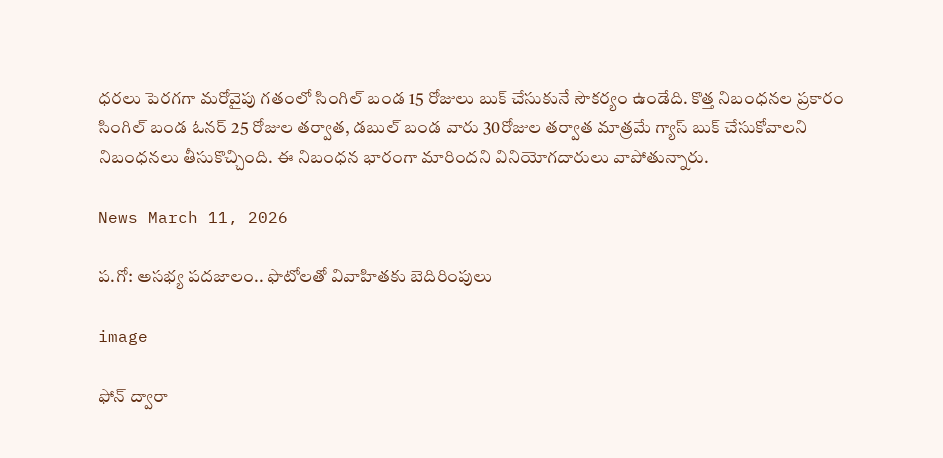ధరలు పెరగగా మరోవైపు గతంలో సింగిల్ బండ 15 రోజులు బుక్ చేసుకునే సౌకర్యం ఉండేది. కొత్త నిబంధనల ప్రకారం సింగిల్ బండ ఓనర్ 25 రోజుల తర్వాత, డబుల్ బండ వారు 30రోజుల తర్వాత మాత్రమే గ్యాస్ బుక్ చేసుకోవాలని నిబంధనలు తీసుకొచ్చింది. ఈ నిబంధన భారంగా మారిందని వినియోగదారులు వాపోతున్నారు.

News March 11, 2026

ప.గో: అసభ్య పదజాలం.. ఫొటోలతో వివాహితకు బెదిరింపులు

image

ఫోన్ ద్వారా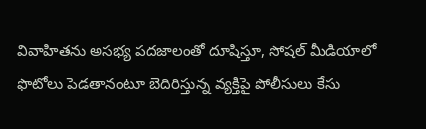వివాహితను అసభ్య పదజాలంతో దూషిస్తూ, సోషల్ మీడియాలో ఫొటోలు పెడతానంటూ బెదిరిస్తున్న వ్యక్తిపై పోలీసులు కేసు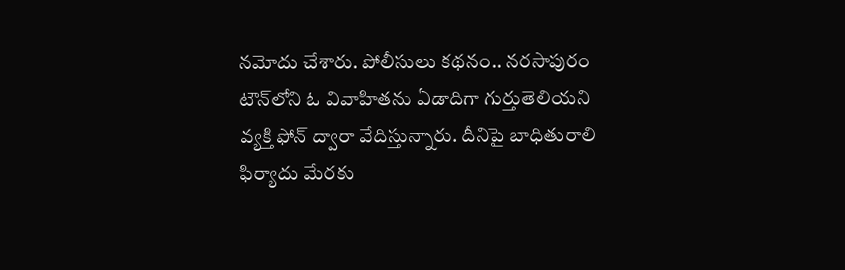నమోదు చేశారు. పోలీసులు కథనం.. నరసాపురం టౌన్‌లోని ఓ వివాహితను ఏడాదిగా గుర్తుతెలియని వ్యక్తి ఫోన్ ద్వారా వేదిస్తున్నారు. దీనిపై బాధితురాలి ఫిర్యాదు మేరకు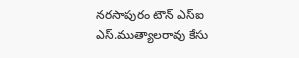నరసాపురం టౌన్ ఎస్ఐ ఎస్.ముత్యాలరావు కేసు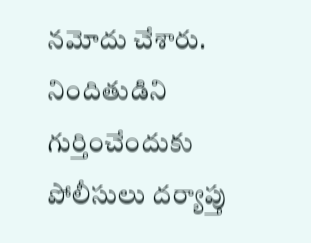నమోదు చేశారు. నిందితుడిని గుర్తించేందుకు పోలీసులు దర్యాప్తు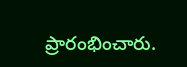ప్రారంభించారు.